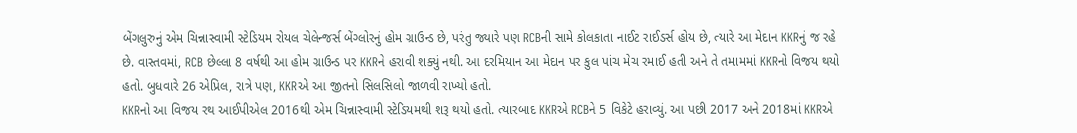બેંગલુરુનું એમ ચિન્નાસ્વામી સ્ટેડિયમ રોયલ ચેલેન્જર્સ બેંગ્લોરનું હોમ ગ્રાઉન્ડ છે, પરંતુ જ્યારે પણ RCBની સામે કોલકાતા નાઈટ રાઈડર્સ હોય છે, ત્યારે આ મેદાન KKRનું જ રહે છે. વાસ્તવમાં, RCB છેલ્લા 8 વર્ષથી આ હોમ ગ્રાઉન્ડ પર KKRને હરાવી શક્યું નથી. આ દરમિયાન આ મેદાન પર કુલ પાંચ મેચ રમાઈ હતી અને તે તમામમાં KKRનો વિજય થયો હતો. બુધવારે 26 એપ્રિલ, રાત્રે પણ, KKRએ આ જીતનો સિલસિલો જાળવી રાખ્યો હતો.
KKRનો આ વિજય રથ આઈપીએલ 2016થી એમ ચિન્નાસ્વામી સ્ટેડિયમથી શરૂ થયો હતો. ત્યારબાદ KKRએ RCBને 5 વિકેટે હરાવ્યું. આ પછી 2017 અને 2018માં KKRએ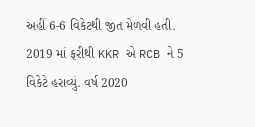અહીં 6-6 વિકેટથી જીત મેળવી હતી. 2019 માં ફરીથી KKR એ RCB ને 5 વિકેટે હરાવ્યું. વર્ષ 2020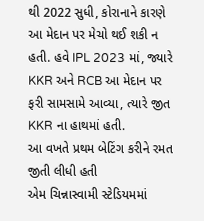થી 2022 સુધી, કોરાનાને કારણે આ મેદાન પર મેચો થઈ શકી ન હતી. હવે IPL 2023 માં, જ્યારે KKR અને RCB આ મેદાન પર ફરી સામસામે આવ્યા, ત્યારે જીત KKR ના હાથમાં હતી.
આ વખતે પ્રથમ બેટિંગ કરીને રમત જીતી લીધી હતી
એમ ચિન્નાસ્વામી સ્ટેડિયમમાં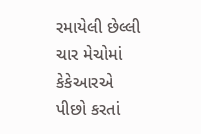રમાયેલી છેલ્લી ચાર મેચોમાં કેકેઆરએ પીછો કરતાં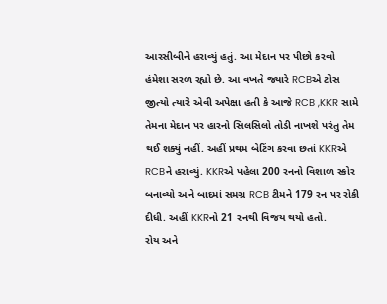આરસીબીને હરાવ્યું હતું. આ મેદાન પર પીછો કરવો હંમેશા સરળ રહ્યો છે. આ વખતે જ્યારે RCBએ ટોસ જીત્યો ત્યારે એવી અપેક્ષા હતી કે આજે RCB ,KKR સામે તેમના મેદાન પર હારનો સિલસિલો તોડી નાખશે પરંતુ તેમ થઈ શક્યું નહીં. અહીં પ્રથમ બેટિંગ કરવા છતાં KKRએ RCBને હરાવ્યું. KKRએ પહેલા 200 રનનો વિશાળ સ્કોર બનાવ્યો અને બાદમાં સમગ્ર RCB ટીમને 179 રન પર રોકી દીધી. અહીં KKRનો 21 રનથી વિજય થયો હતો.
રોય અને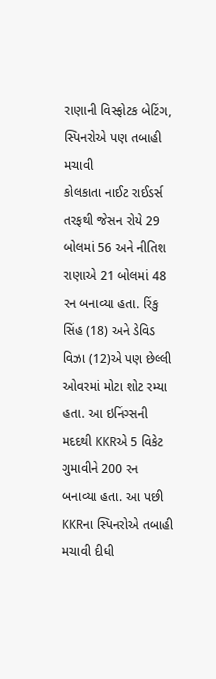રાણાની વિસ્ફોટક બેટિંગ, સ્પિનરોએ પણ તબાહી મચાવી
કોલકાતા નાઈટ રાઈડર્સ તરફથી જેસન રોયે 29 બોલમાં 56 અને નીતિશ રાણાએ 21 બોલમાં 48 રન બનાવ્યા હતા. રિંકુ સિંહ (18) અને ડેવિડ વિઝા (12)એ પણ છેલ્લી ઓવરમાં મોટા શોટ રમ્યા હતા. આ ઇનિંગ્સની મદદથી KKRએ 5 વિકેટ ગુમાવીને 200 રન બનાવ્યા હતા. આ પછી KKRના સ્પિનરોએ તબાહી મચાવી દીધી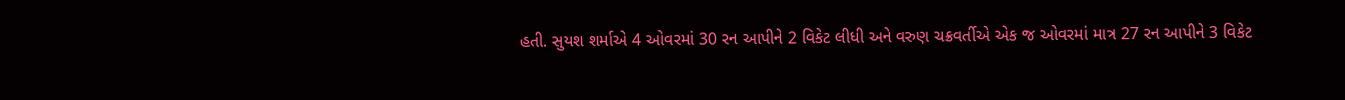હતી. સુયશ શર્માએ 4 ઓવરમાં 30 રન આપીને 2 વિકેટ લીધી અને વરુણ ચક્રવર્તીએ એક જ ઓવરમાં માત્ર 27 રન આપીને 3 વિકેટ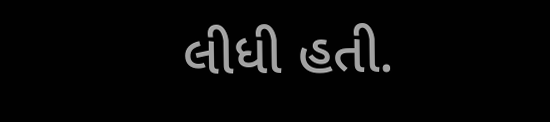લીધી હતી.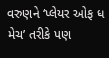વરુણને ‘પ્લેયર ઓફ ધ મેચ’ તરીકે પણ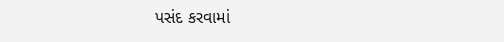પસંદ કરવામાં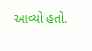આવ્યો હતો.